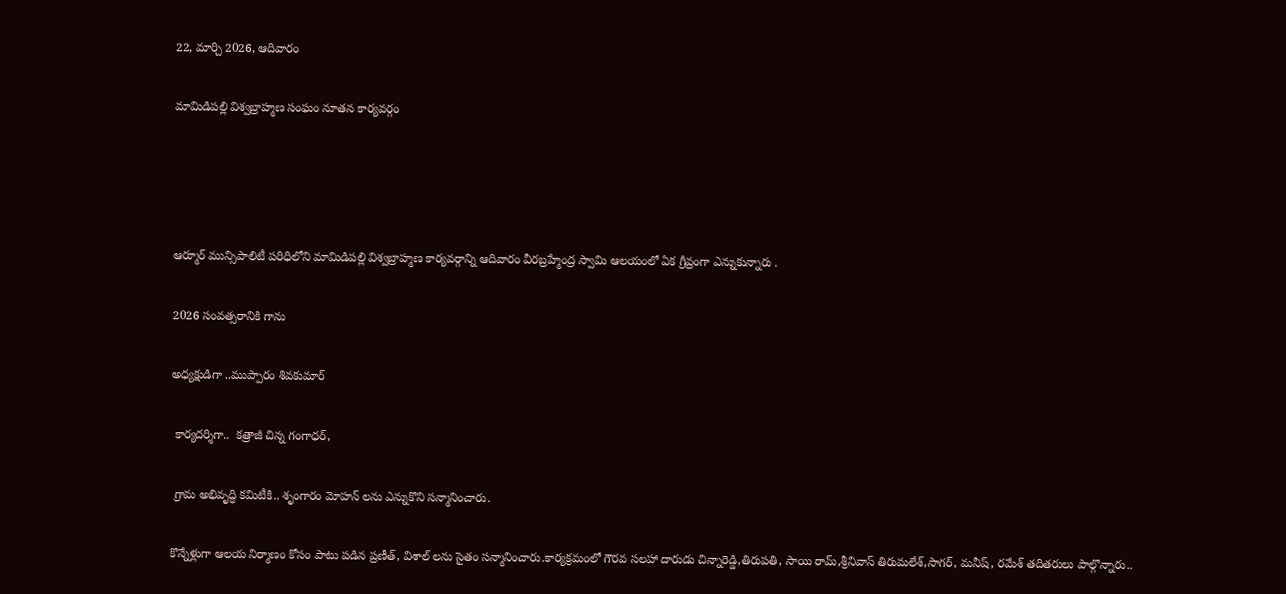22, మార్చి 2026, ఆదివారం

మామిడిపల్లి విశ్వబ్రాహ్మణ సంఘం నూతన కార్యవర్గం




ఆర్మూర్ మున్సిపాలిటీ పరిధిలోని మామిడిపల్లి విశ్వబ్రాహ్మణ కార్యవర్గాన్ని ఆదివారం వీరబ్రహ్మేంద్ర స్వామి ఆలయంలో ఏక గ్రీవ్రంగా ఎన్నుకున్నారు .

2026 సంవత్సరానికి గాను

అధ్యక్షుడిగా ..ముప్పారం శివకుమార్

 కార్యదర్శిగా..  కత్రాజీ చిన్న గంగాధర్,

 గ్రామ అభివృద్ధి కమిటీకి.. శృంగారం మోహన్ లను ఎన్నుకొని సన్మానించారు.

కొన్నేళ్లుగా ఆలయ నిర్మాణం కోసం పాటు పడిన ప్రణీత్, విశాల్ లను సైతం సన్మానించారు.కార్యక్రమంలో గౌరవ సలహా దారుడు చిన్నారెడ్డి,తిరుపతి, సాయి రామ్,శ్రీనివాస్ తిరుమలేశ్,సాగర్, మనీష్, రమేశ్ తదితరులు పాల్గొన్నారు..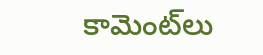కామెంట్‌లు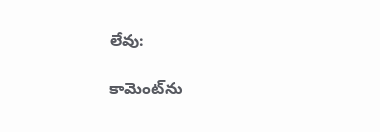లేవు:

కామెంట్‌ను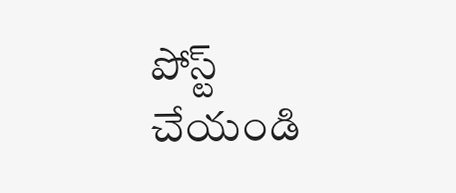పోస్ట్ చేయండి